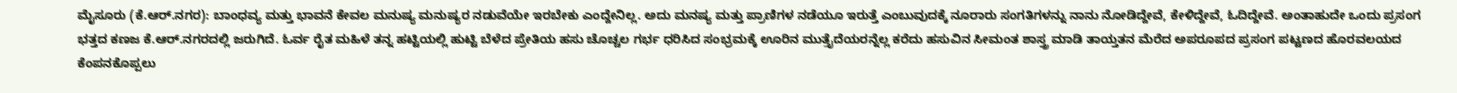ಮೈಸೂರು (ಕೆ.ಆರ್.ನಗರ): ಬಾಂಧವ್ಯ ಮತ್ತು ಭಾವನೆ ಕೇವಲ ಮನುಷ್ಯ ಮನುಷ್ಯರ ನಡುವೆಯೇ ಇರಬೇಕು ಎಂದ್ದೇನಿಲ್ಲ. ಅದು ಮನಷ್ಯ ಮತ್ತು ಪ್ರಾಣಿಗಳ ನಡೆಯೂ ಇರುತ್ತೆ ಎಂಬುವುದಕ್ಕೆ ನೂರಾರು ಸಂಗತಿಗಳನ್ನು ನಾನು ನೋಡಿದ್ದೇವೆ, ಕೇಳಿದ್ದೇವೆ, ಓದಿದ್ದೇವೆ. ಅಂತಾಹುದೇ ಒಂದು ಪ್ರಸಂಗ ಭತ್ತದ ಕಣಜ ಕೆ.ಆರ್.ನಗರದಲ್ಲಿ ಜರುಗಿದೆ. ಓರ್ವ ರೈತ ಮಹಿಳೆ ತನ್ನ ಹಟ್ಟಿಯಲ್ಲಿ ಹುಟ್ಟಿ ಬೆಳೆದ ಪ್ರೇತಿಯ ಹಸು ಚೊಚ್ಚಲ ಗರ್ಭ ಧರಿಸಿದ ಸಂಭ್ರಮಕ್ಕೆ ಊರಿನ ಮುತ್ತೈದೆಯರನ್ನೆಲ್ಲ ಕರೆದು ಹಸುವಿನ ಸೀಮಂತ ಶಾಸ್ತ್ರ ಮಾಡಿ ತಾಯ್ತತನ ಮೆರೆದ ಅಪರೂಪದ ಪ್ರಸಂಗ ಪಟ್ಟಣದ ಹೊರವಲಯದ ಕೆಂಪನಕೊಪ್ಪಲು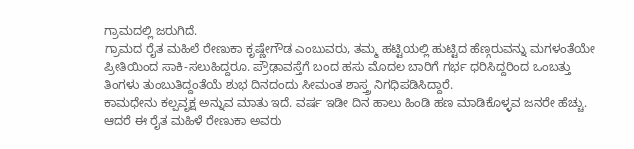ಗ್ರಾಮದಲ್ಲಿ ಜರುಗಿದೆ.
ಗ್ರಾಮದ ರೈತ ಮಹಿಲೆ ರೇಣುಕಾ ಕೃಷ್ಣೇಗೌಡ ಎಂಬುವರು, ತಮ್ಮ ಹಟ್ಟಿಯಲ್ಲಿ ಹುಟ್ಟಿದ ಹೆಣ್ಗರುವನ್ನು ಮಗಳಂತೆಯೇ ಪ್ರೀತಿಯಿಂದ ಸಾಕಿ-ಸಲುಹಿದ್ದರೂ. ಪ್ರೌಢಾವಸ್ತೆಗೆ ಬಂದ ಹಸು ಮೊದಲ ಬಾರಿಗೆ ಗರ್ಭ ಧರಿಸಿದ್ದರಿಂದ ಒಂಬತ್ತು ತಿಂಗಳು ತುಂಬುತಿದ್ದಂತೆಯೆ ಶುಭ ದಿನದಂದು ಸೀಮಂತ ಶಾಸ್ತ್ರ ನಿಗಧಿಪಡಿಸಿದ್ದಾರೆ.
ಕಾಮಧೇನು ಕಲ್ಪವೃಕ್ಷ ಅನ್ನುವ ಮಾತು ಇದೆ. ವರ್ಷ ಇಡೀ ದಿನ ಹಾಲು ಹಿಂಡಿ ಹಣ ಮಾಡಿಕೊಳ್ಳವ ಜನರೇ ಹೆಚ್ಚು. ಆದರೆ ಈ ರೈತ ಮಹಿಳೆ ರೇಣುಕಾ ಅವರು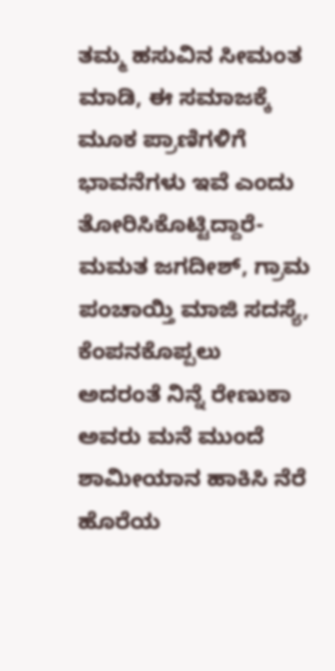ತಮ್ಮ ಹಸುವಿನ ಸೀಮಂತ ಮಾಡಿ, ಈ ಸಮಾಜಕ್ಕೆ ಮೂಕ ಪ್ರಾಣಿಗಳಿಗೆ ಭಾವನೆಗಳು ಇವೆ ಎಂದು ತೋರಿಸಿಕೊಟ್ಟಿದ್ದಾರೆ- ಮಮತ ಜಗದೀಶ್, ಗ್ರಾಮ ಪಂಚಾಯ್ತಿ ಮಾಜಿ ಸದಸ್ಯೆ, ಕೆಂಪನಕೊಪ್ಪಲು
ಅದರಂತೆ ನಿನ್ನೆ ರೇಣುಕಾ ಅವರು ಮನೆ ಮುಂದೆ ಶಾಮೀಯಾನ ಹಾಕಿಸಿ ನೆರೆ ಹೊರೆಯ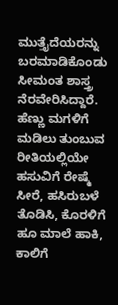ಮುತ್ತೈದೆಯರನ್ನು ಬರಮಾಡಿಕೊಂಡು ಸೀಮಂತ ಶಾಸ್ತ್ರ ನೆರವೇರಿಸಿದ್ದಾರೆ. ಹೆಣ್ಣು ಮಗಳಿಗೆ ಮಡಿಲು ತುಂಬುವ ರೀತಿಯಲ್ಲಿಯೇ ಹಸುವಿಗೆ ರೇಷ್ಮೆ ಸೀರೆ, ಹಸಿರುಬಳೆ ತೊಡಿಸಿ, ಕೊರಳಿಗೆ ಹೂ ಮಾಲೆ ಹಾಕಿ, ಕಾಲಿಗೆ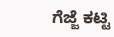ಗೆಜ್ಜೆ ಕಟ್ಟಿ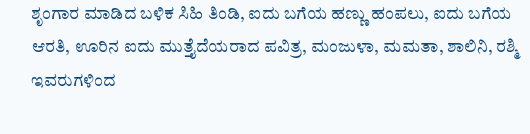ಶೃಂಗಾರ ಮಾಡಿದ ಬಳಿಕ ಸಿಹಿ ತಿಂಡಿ, ಐದು ಬಗೆಯ ಹಣ್ಣು ಹಂಪಲು, ಐದು ಬಗೆಯ ಆರತಿ, ಊರಿನ ಐದು ಮುತ್ತೈದೆಯರಾದ ಪವಿತ್ರ, ಮಂಜುಳಾ, ಮಮತಾ, ಶಾಲಿನಿ, ರಶ್ಮಿ ಇವರುಗಳಿಂದ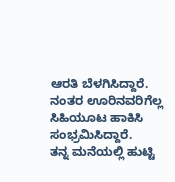ಆರತಿ ಬೆಳಗಿಸಿದ್ದಾರೆ. ನಂತರ ಊರಿನವರಿಗೆಲ್ಲ ಸಿಹಿಯೂಟ ಹಾಕಿಸಿ ಸಂಭ್ರಮಿಸಿದ್ದಾರೆ.
ತನ್ನ ಮನೆಯಲ್ಲಿ ಹುಟ್ಟಿ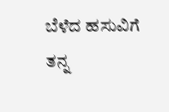ಬೆಳೆದ ಹಸುವಿಗೆ ತನ್ನ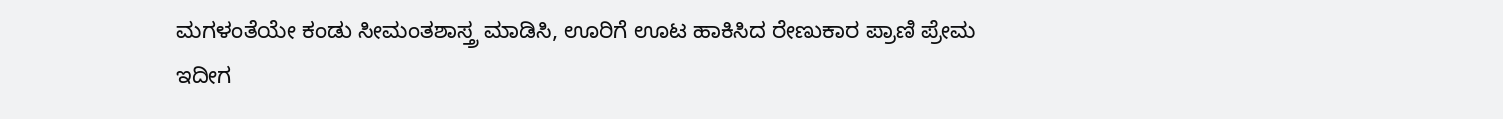ಮಗಳಂತೆಯೇ ಕಂಡು ಸೀಮಂತಶಾಸ್ತ್ರ ಮಾಡಿಸಿ, ಊರಿಗೆ ಊಟ ಹಾಕಿಸಿದ ರೇಣುಕಾರ ಪ್ರಾಣಿ ಪ್ರೇಮ ಇದೀಗ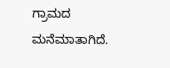ಗ್ರಾಮದ ಮನೆಮಾತಾಗಿದೆ.